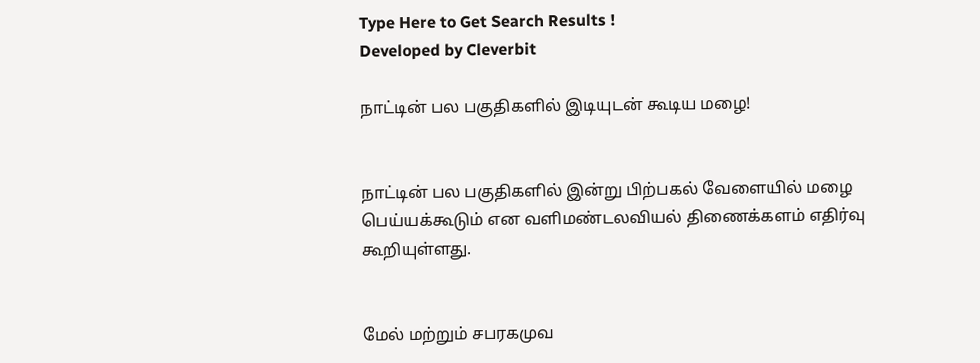Type Here to Get Search Results !
Developed by Cleverbit

நாட்டின் பல பகுதிகளில் இடியுடன் கூடிய மழை!


நாட்டின் பல பகுதிகளில் இன்று பிற்பகல் வேளையில் மழை பெய்யக்கூடும் என வளிமண்டலவியல் திணைக்களம் எதிர்வு கூறியுள்ளது.


மேல் மற்றும் சபரகமுவ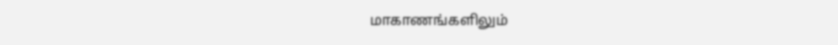மாகாணங்களிலும்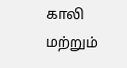காலி மற்றும்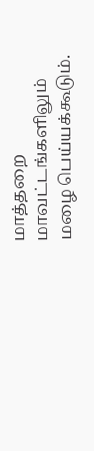மாத்தறை மாவட்டங்களிலும் மழை பெய்யக்கூடும்.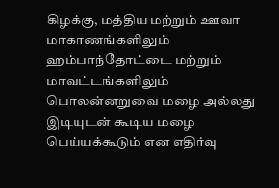கிழக்கு, மத்திய மற்றும் ஊவா மாகாணங்களிலும் ஹம்பாந்தோட்டை மற்றும் மாவட்டங்களிலும் பொலன்னறுவை மழை அல்லது இடியுடன் கூடிய மழை பெய்யக்கூடும் என எதிர்வு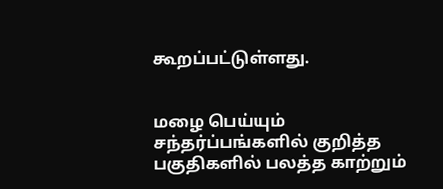கூறப்பட்டுள்ளது.


மழை பெய்யும் சந்தர்ப்பங்களில் குறித்த பகுதிகளில் பலத்த காற்றும்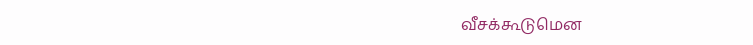வீசக்கூடுமென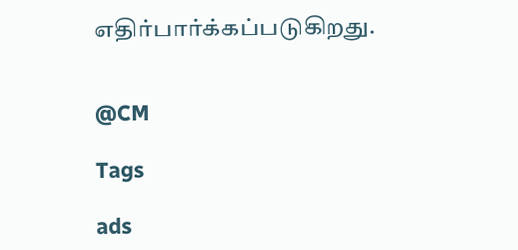எதிர்பார்க்கப்படுகிறது.


@CM

Tags

ads